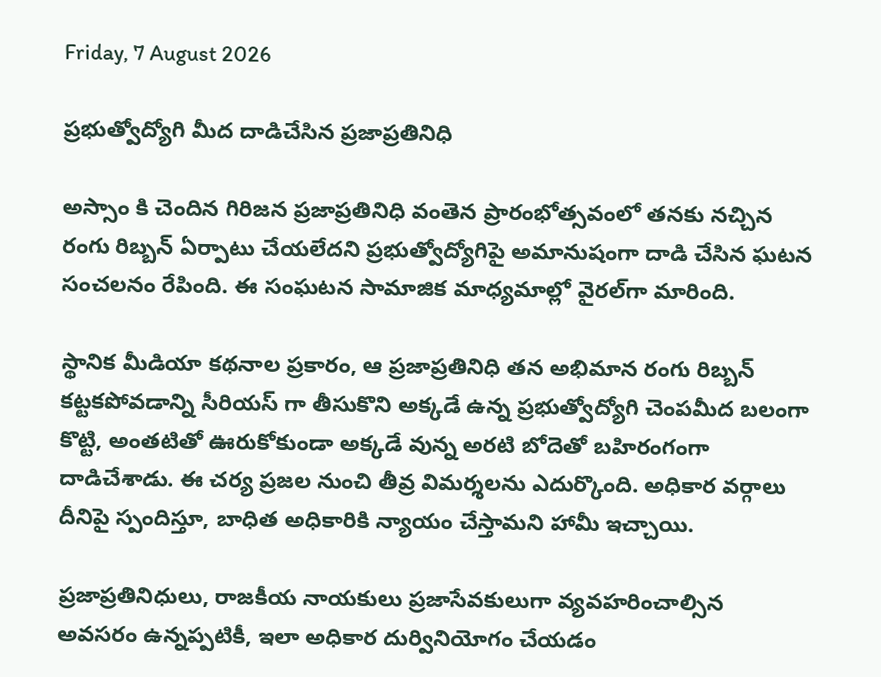Friday, 7 August 2026

ప్రభుత్వోద్యోగి మీద దాడిచేసిన ప్రజాప్రతినిధి

అస్సాం కి చెందిన గిరిజన ప్రజాప్రతినిధి వంతెన ప్రారంభోత్సవంలో తనకు నచ్చిన రంగు రిబ్బన్ ఏర్పాటు చేయలేదని ప్రభుత్వోద్యోగిపై అమానుషంగా దాడి చేసిన ఘటన సంచలనం రేపింది. ఈ సంఘటన సామాజిక మాధ్యమాల్లో వైరల్‌గా మారింది.

స్థానిక మీడియా కథనాల ప్రకారం, ఆ ప్రజాప్రతినిధి తన అభిమాన రంగు రిబ్బన్ కట్టకపోవడాన్ని సీరియస్ గా తీసుకొని అక్కడే ఉన్న ప్రభుత్వోద్యోగి చెంపమీద బలంగా కొట్టి, అంతటితో ఊరుకోకుండా అక్కడే వున్న అరటి బోదెతో బహిరంగంగా దాడిచేశాడు. ఈ చర్య ప్రజల నుంచి తీవ్ర విమర్శలను ఎదుర్కొంది. అధికార వర్గాలు దీనిపై స్పందిస్తూ, బాధిత అధికారికి న్యాయం చేస్తామని హామీ ఇచ్చాయి.

ప్రజాప్రతినిధులు, రాజకీయ నాయకులు ప్రజాసేవకులుగా వ్యవహరించాల్సిన అవసరం ఉన్నప్పటికీ, ఇలా అధికార దుర్వినియోగం చేయడం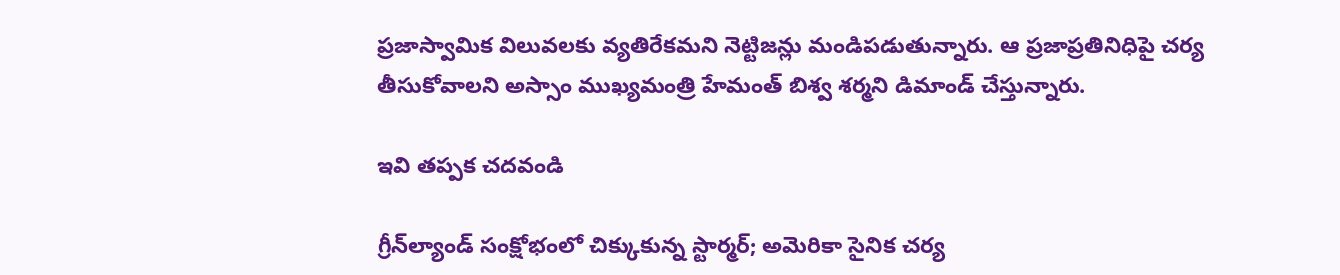ప్రజాస్వామిక విలువలకు వ్యతిరేకమని నెట్టిజన్లు మండిపడుతున్నారు. ఆ ప్రజాప్రతినిధిపై చర్య తీసుకోవాలని అస్సాం ముఖ్యమంత్రి హేమంత్ బిశ్వ శర్మని డిమాండ్ చేస్తున్నారు.

ఇవి తప్పక చదవండి

గ్రీన్‌ల్యాండ్ సంక్షోభంలో చిక్కుకున్న స్టార్మర్; అమెరికా సైనిక చర్య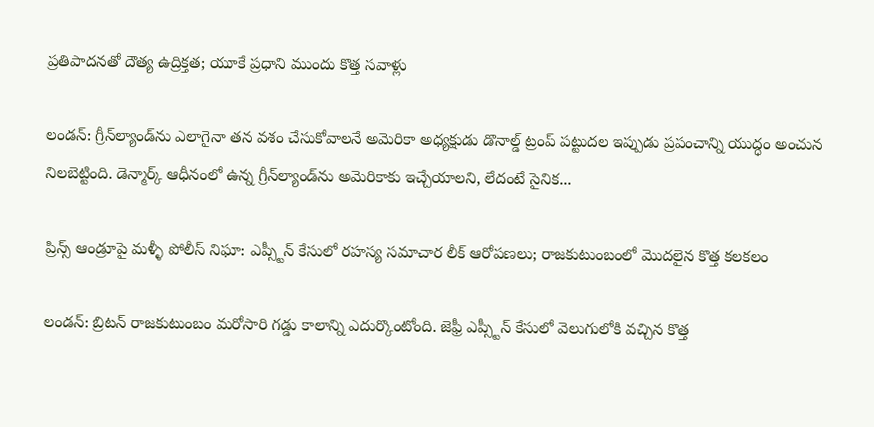ప్రతిపాదనతో దౌత్య ఉద్రిక్తత; యూకే ప్రధాని ముందు కొత్త సవాళ్లు

లండన్: గ్రీన్‌ల్యాండ్‌ను ఎలాగైనా తన వశం చేసుకోవాలనే అమెరికా అధ్యక్షుడు డొనాల్డ్ ట్రంప్ పట్టుదల ఇప్పుడు ప్రపంచాన్ని యుద్ధం అంచున నిలబెట్టింది. డెన్మార్క్ ఆధీనంలో ఉన్న గ్రీన్‌ల్యాండ్‌ను అమెరికాకు ఇచ్చేయాలని, లేదంటే సైనిక...

ప్రిన్స్ ఆండ్రూపై మళ్ళీ పోలీస్ నిఘా: ఎప్స్టీన్ కేసులో రహస్య సమాచార లీక్ ఆరోపణలు; రాజకుటుంబంలో మొదలైన కొత్త కలకలం

లండన్: బ్రిటన్ రాజకుటుంబం మరోసారి గడ్డు కాలాన్ని ఎదుర్కొంటోంది. జెఫ్రీ ఎప్స్టీన్ కేసులో వెలుగులోకి వచ్చిన కొత్త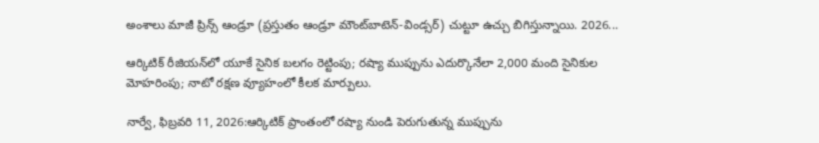అంశాలు మాజీ ప్రిన్స్ ఆండ్రూ (ప్రస్తుతం ఆండ్రూ మౌంట్‌బాటెన్-విండ్సర్) చుట్టూ ఉచ్చు బిగిస్తున్నాయి. 2026...

ఆర్కిటిక్ రీజియన్‌లో యూకే సైనిక బలగం రెట్టింపు; రష్యా ముప్పును ఎదుర్కొనేలా 2,000 మంది సైనికుల మోహరింపు; నాటో రక్షణ వ్యూహంలో కీలక మార్పులు.

నార్వే, ఫిబ్రవరి 11, 2026:ఆర్కిటిక్ ప్రాంతంలో రష్యా నుండి పెరుగుతున్న ముప్పును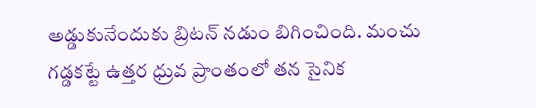అడ్డుకునేందుకు బ్రిటన్ నడుం బిగించింది. మంచు గడ్డకట్టే ఉత్తర ధ్రువ ప్రాంతంలో తన సైనిక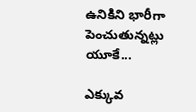ఉనికిని భారీగా పెంచుతున్నట్లు యూకే...

ఎక్కువ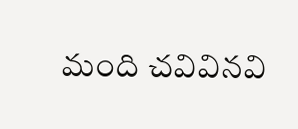మంది చవివినవి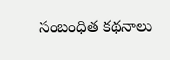సంబంధిత కథనాలు